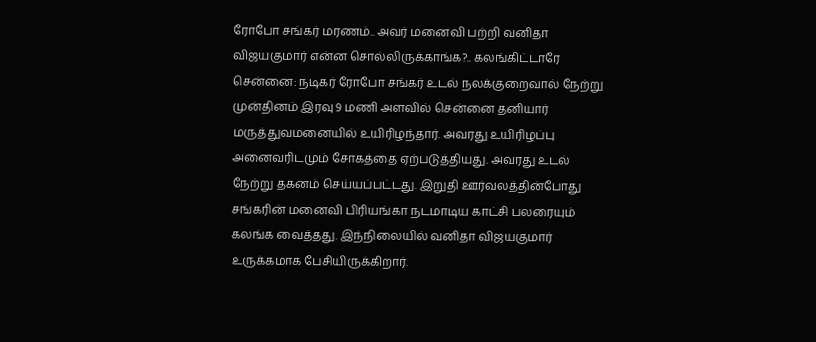ரோபோ சங்கர் மரணம்.. அவர் மனைவி பற்றி வனிதா விஜயகுமார் என்ன சொல்லிருக்காங்க?.. கலங்கிட்டாரே
சென்னை: நடிகர் ரோபோ சங்கர் உடல் நலக்குறைவால் நேற்று முன்தினம் இரவு 9 மணி அளவில் சென்னை தனியார் மருத்துவமனையில் உயிரிழந்தார். அவரது உயிரிழப்பு அனைவரிடமும் சோகத்தை ஏற்படுத்தியது. அவரது உடல் நேற்று தகனம் செய்யப்பட்டது. இறுதி ஊர்வலத்தின்போது சங்கரின் மனைவி பிரியங்கா நடமாடிய காட்சி பலரையும் கலங்க வைத்தது. இந்நிலையில் வனிதா விஜயகுமார் உருக்கமாக பேசியிருக்கிறார்.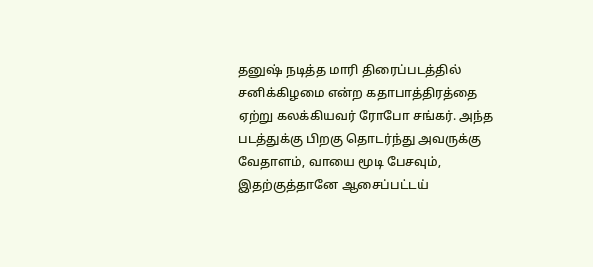தனுஷ் நடித்த மாரி திரைப்படத்தில் சனிக்கிழமை என்ற கதாபாத்திரத்தை ஏற்று கலக்கியவர் ரோபோ சங்கர். அந்த படத்துக்கு பிறகு தொடர்ந்து அவருக்கு வேதாளம், வாயை மூடி பேசவும், இதற்குத்தானே ஆசைப்பட்டய்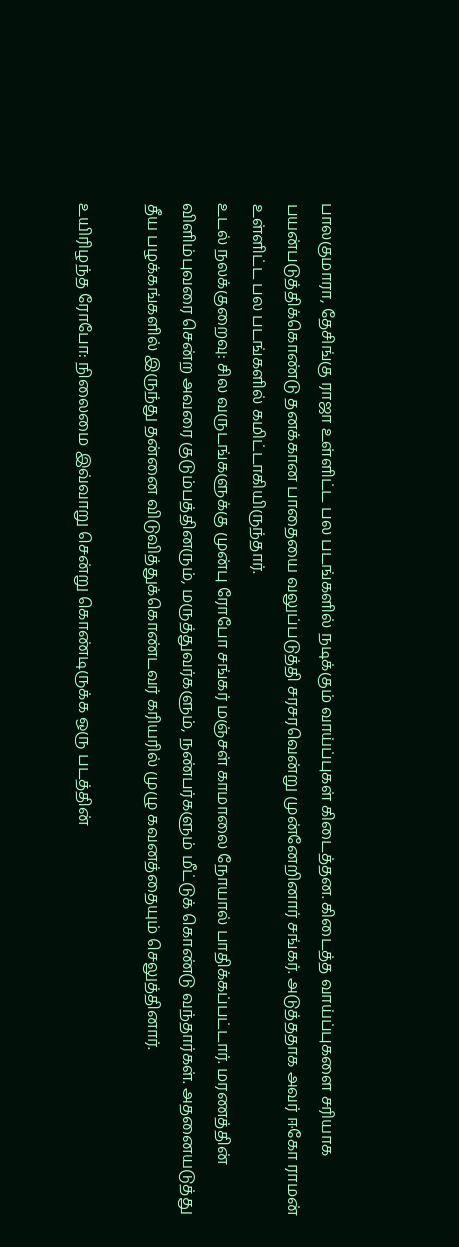பாலகுமாரா, தேசிங்கு ராஜா உள்ளிட்ட பல படங்களில் நடிக்கும் வாய்ப்புகள் கிடைத்தன. கிடைத்த வாய்ப்புகளை சரியாக பயன்படுத்திக்கொண்டு தனக்கான பாதையை வலுப்படுத்தி சரசரவென்று முன்னேறினார் சங்கர். அடுத்ததாக அவர் ஈகோ ராமன் உள்ளிட்ட பல படங்களில் கமிட்டாகியிருந்தார்.
உடல் நலக்குறைவு: சில வருடங்களுக்கு முன்பு ரோபோ சங்கர் மஞ்சள் காமாலை நோயால் பாதிக்கப்பட்டார். மரணத்தின் விளிம்புவரை சென்ற அவரை குடும்பத்தினரும், மருத்துவர்களும், நண்பர்களும் மீட்டுக் கொண்டு வந்தார்கள். அதனையடுத்து தீய பழக்கங்களில் இருந்து தன்னை விடுவித்துக்கொண்டவர் கரியரில் முழு கவனத்தையும் செலுத்தினார்.

உயிரிழந்த ரோபோ: நிலைமை இவ்வாறு சென்று கொண்டிருக்க ஒரு படத்தின்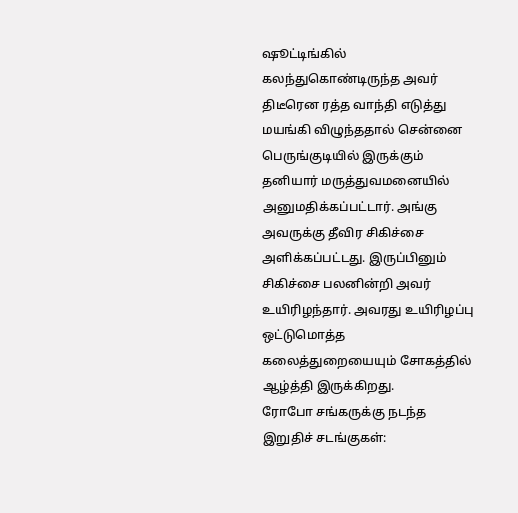ஷூட்டிங்கில் கலந்துகொண்டிருந்த அவர் திடீரென ரத்த வாந்தி எடுத்து மயங்கி விழுந்ததால் சென்னை பெருங்குடியில் இருக்கும் தனியார் மருத்துவமனையில் அனுமதிக்கப்பட்டார். அங்கு அவருக்கு தீவிர சிகிச்சை அளிக்கப்பட்டது. இருப்பினும் சிகிச்சை பலனின்றி அவர் உயிரிழந்தார். அவரது உயிரிழப்பு ஒட்டுமொத்த கலைத்துறையையும் சோகத்தில் ஆழ்த்தி இருக்கிறது.
ரோபோ சங்கருக்கு நடந்த இறுதிச் சடங்குகள்: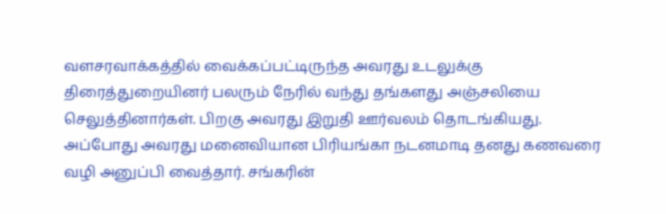வளசரவாக்கத்தில் வைக்கப்பட்டிருந்த அவரது உடலுக்கு திரைத்துறையினர் பலரும் நேரில் வந்து தங்களது அஞ்சலியை செலுத்தினார்கள். பிறகு அவரது இறுதி ஊர்வலம் தொடங்கியது. அப்போது அவரது மனைவியான பிரியங்கா நடனமாடி தனது கணவரை வழி அனுப்பி வைத்தார். சங்கரின்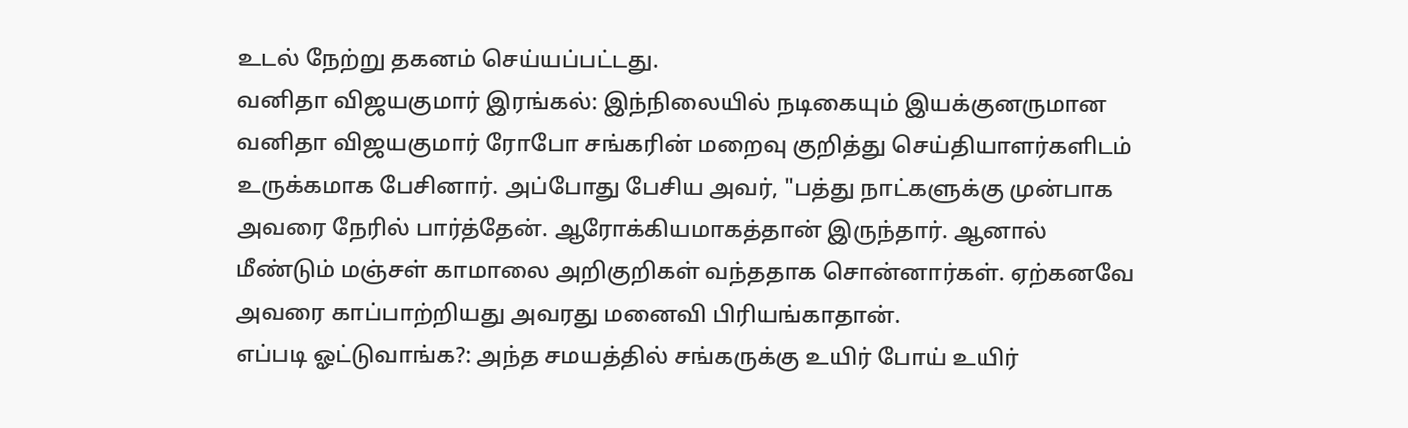உடல் நேற்று தகனம் செய்யப்பட்டது.
வனிதா விஜயகுமார் இரங்கல்: இந்நிலையில் நடிகையும் இயக்குனருமான வனிதா விஜயகுமார் ரோபோ சங்கரின் மறைவு குறித்து செய்தியாளர்களிடம் உருக்கமாக பேசினார். அப்போது பேசிய அவர், "பத்து நாட்களுக்கு முன்பாக அவரை நேரில் பார்த்தேன். ஆரோக்கியமாகத்தான் இருந்தார். ஆனால் மீண்டும் மஞ்சள் காமாலை அறிகுறிகள் வந்ததாக சொன்னார்கள். ஏற்கனவே அவரை காப்பாற்றியது அவரது மனைவி பிரியங்காதான்.
எப்படி ஓட்டுவாங்க?: அந்த சமயத்தில் சங்கருக்கு உயிர் போய் உயிர்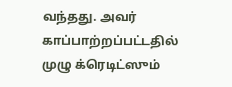வந்தது. அவர் காப்பாற்றப்பட்டதில் முழு க்ரெடிட்ஸும்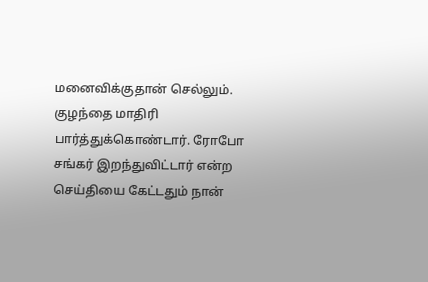மனைவிக்குதான் செல்லும். குழந்தை மாதிரி பார்த்துக்கொண்டார். ரோபோ சங்கர் இறந்துவிட்டார் என்ற செய்தியை கேட்டதும் நான்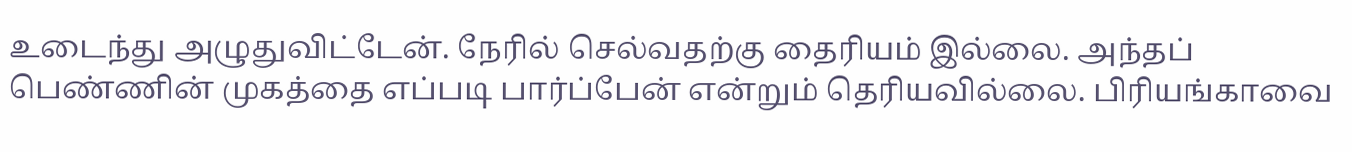உடைந்து அழுதுவிட்டேன். நேரில் செல்வதற்கு தைரியம் இல்லை. அந்தப் பெண்ணின் முகத்தை எப்படி பார்ப்பேன் என்றும் தெரியவில்லை. பிரியங்காவை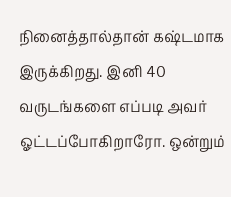நினைத்தால்தான் கஷ்டமாக இருக்கிறது. இனி 40 வருடங்களை எப்படி அவர் ஓட்டப்போகிறாரோ. ஒன்றும்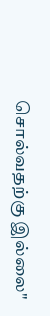சொல்வதற்கு இல்லை"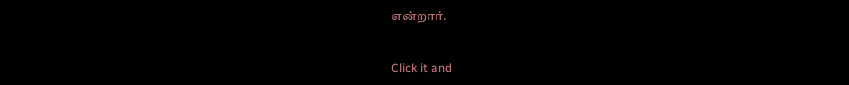என்றார்.


Click it and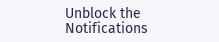Unblock the Notifications